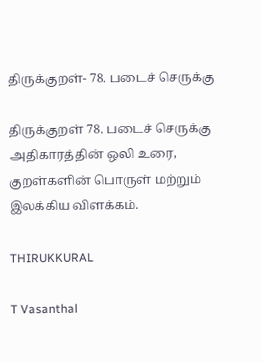திருக்குறள்- 78. படைச் செருக்கு

திருக்குறள் 78. படைச் செருக்கு அதிகாரத்தின் ஒலி உரை, குறள்களின் பொருள் மற்றும் இலக்கிய விளக்கம்.

THIRUKKURAL

T Vasanthal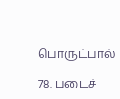பொருட்பால்

78. படைச்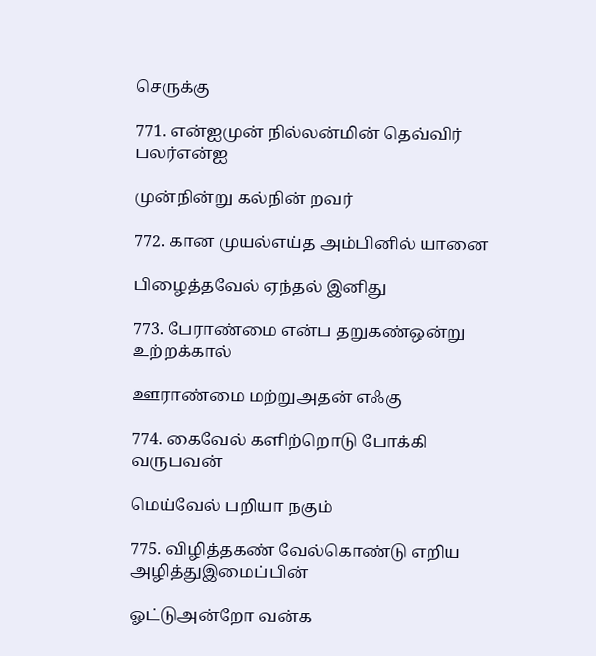செருக்கு

771. என்ஐமுன் நில்லன்மின் தெவ்விர் பலர்என்ஐ

முன்நின்று கல்நின் றவர்

772. கான முயல்எய்த அம்பினில் யானை

பிழைத்தவேல் ஏந்தல் இனிது

773. பேராண்மை என்ப தறுகண்ஒன்று உற்றக்கால்

ஊராண்மை மற்றுஅதன் எஃகு

774. கைவேல் களிற்றொடு போக்கி வருபவன்

மெய்வேல் பறியா நகும்

775. விழித்தகண் வேல்கொண்டு எறிய அழித்துஇமைப்பின்

ஓட்டுஅன்றோ வன்க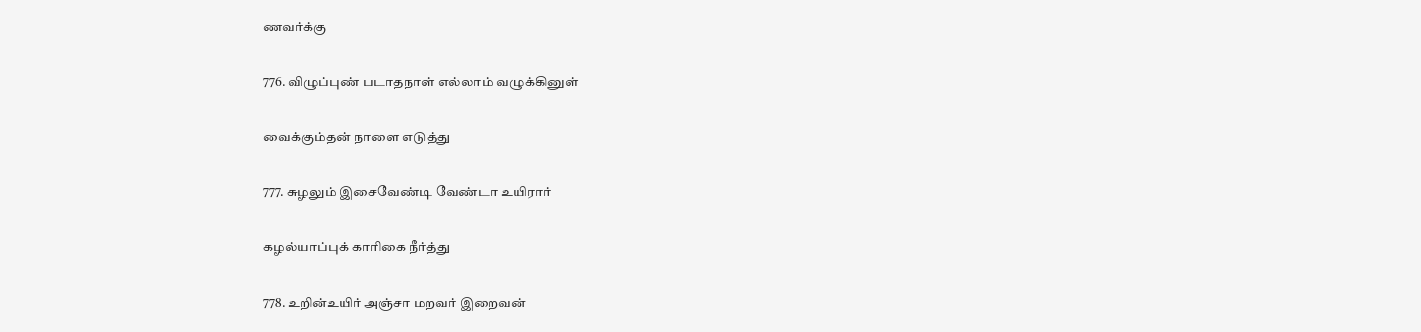ணவர்க்கு

776. விழுப்புண் படாதநாள் எல்லாம் வழுக்கினுள்

வைக்கும்தன் நாளை எடுத்து

777. சுழலும் இசைவேண்டி வேண்டா உயிரார்

கழல்யாப்புக் காரிகை நீர்த்து

778. உறின்உயிர் அஞ்சா மறவர் இறைவன்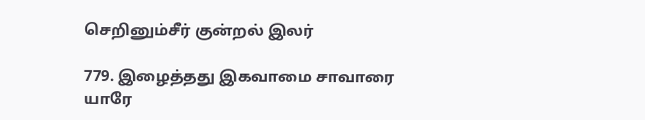செறினும்சீர் குன்றல் இலர்

779. இழைத்தது இகவாமை சாவாரை யாரே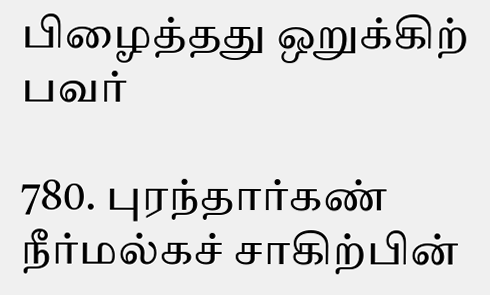பிழைத்தது ஒறுக்கிற் பவர்

780. புரந்தார்கண் நீர்மல்கச் சாகிற்பின்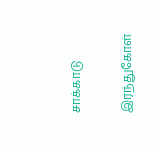சாக்காடு

இரந்துகோள்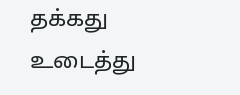தக்கது உடைத்து